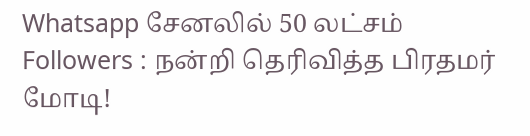Whatsapp சேனலில் 50 லட்சம் Followers : நன்றி தெரிவித்த பிரதமர் மோடி!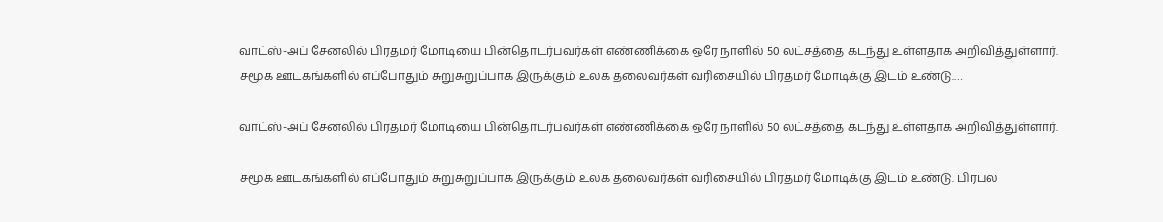வாட்ஸ்-அப் சேனலில் பிரதமர் மோடியை பின்தொடர்பவர்கள் எண்ணிக்கை ஒரே நாளில் 50 லட்சத்தை கடந்து உள்ளதாக அறிவித்துள்ளார். சமூக ஊடகங்களில் எப்போதும் சுறுசுறுப்பாக இருக்கும் உலக தலைவர்கள் வரிசையில் பிரதமர் மோடிக்கு இடம் உண்டு.…

வாட்ஸ்-அப் சேனலில் பிரதமர் மோடியை பின்தொடர்பவர்கள் எண்ணிக்கை ஒரே நாளில் 50 லட்சத்தை கடந்து உள்ளதாக அறிவித்துள்ளார்.

சமூக ஊடகங்களில் எப்போதும் சுறுசுறுப்பாக இருக்கும் உலக தலைவர்கள் வரிசையில் பிரதமர் மோடிக்கு இடம் உண்டு. பிரபல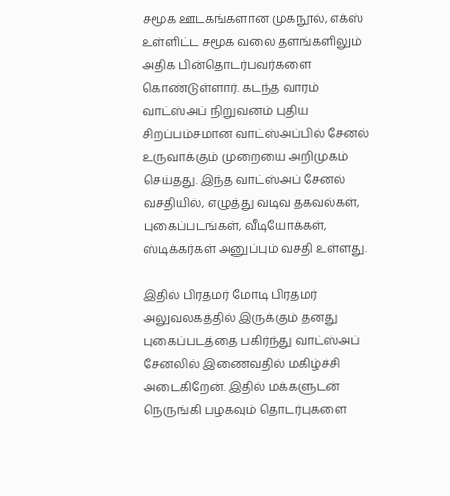சமூக ஊடகங்களான முகநூல், எக்ஸ் உள்ளிட்ட சமூக வலை தளங்களிலும் அதிக பின்தொடர்பவர்களை கொண்டுள்ளார். கடந்த வாரம் வாட்ஸ்அப் நிறுவனம் புதிய சிறப்பம்சமான வாட்ஸ்அப்பில் சேனல் உருவாக்கும் முறையை அறிமுகம் செய்தது. இந்த வாட்ஸ்அப் சேனல் வசதியில், எழுத்து வடிவ தகவல்கள், புகைப்படங்கள், வீடியோக்கள், ஸ்டிக்கர்கள் அனுப்பும் வசதி உள்ளது.

இதில் பிரதமர் மோடி பிரதமர் அலுவலகத்தில் இருக்கும் தனது புகைப்படத்தை பகிர்ந்து வாட்ஸ்அப் சேனலில் இணைவதில் மகிழ்ச்சி அடைகிறேன். இதில் மக்களுடன் நெருங்கி பழகவும் தொடர்புகளை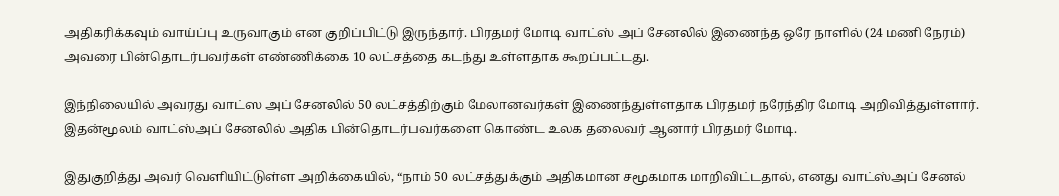அதிகரிக்கவும் வாய்ப்பு உருவாகும் என குறிப்பிட்டு இருந்தார். பிரதமர் மோடி வாட்ஸ் அப் சேனலில் இணைந்த ஒரே நாளில் (24 மணி நேரம்) அவரை பின்தொடர்பவர்கள் எண்ணிக்கை 10 லட்சத்தை கடந்து உள்ளதாக கூறப்பட்டது.

இந்நிலையில் அவரது வாட்ஸ அப் சேனலில் 50 லட்சத்திற்கும் மேலானவர்கள் இணைந்துள்ளதாக பிரதமர் நரேந்திர மோடி அறிவித்துள்ளார். இதன்மூலம் வாட்ஸ்அப் சேனலில் அதிக பின்தொடர்பவர்களை கொண்ட உலக தலைவர் ஆனார் பிரதமர் மோடி.

இதுகுறித்து அவர் வெளியிட்டுள்ள அறிக்கையில், “நாம் 50 லட்சத்துக்கும் அதிகமான சமூகமாக மாறிவிட்டதால், எனது வாட்ஸ்அப் சேனல்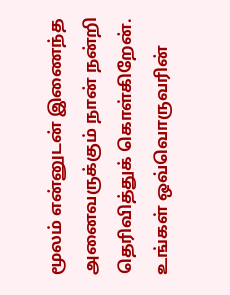மூலம் என்னுடன் இணைந்த அனைவருக்கும் நான் நன்றி தெரிவித்துக் கொள்கிறேன். உங்கள் ஒவ்வொருவரின்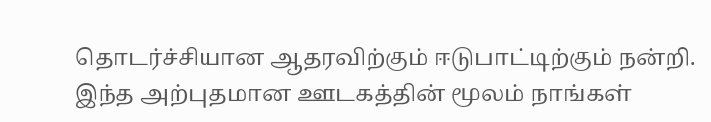தொடர்ச்சியான ஆதரவிற்கும் ஈடுபாட்டிற்கும் நன்றி. இந்த அற்புதமான ஊடகத்தின் மூலம் நாங்கள்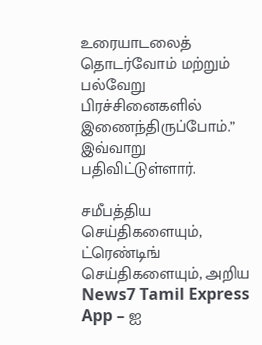உரையாடலைத் தொடர்வோம் மற்றும் பல்வேறு பிரச்சினைகளில் இணைந்திருப்போம்.” இவ்வாறு பதிவிட்டுள்ளார்.

சமீபத்திய செய்திகளையும், ட்ரெண்டிங் செய்திகளையும், அறிய News7 Tamil Express App – ஐ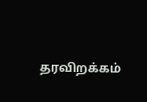தரவிறக்கம்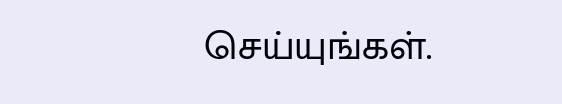செய்யுங்கள்.